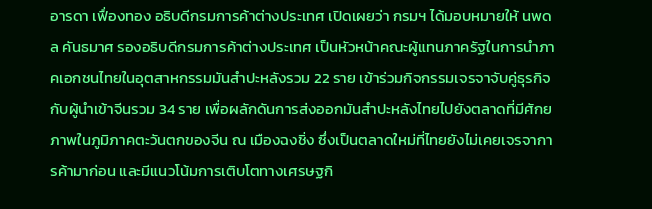อารดา เฟื่องทอง อธิบดีกรมการค้าต่างประเทศ เปิดเผยว่า กรมฯ ได้มอบหมายให้ นพดล คันธมาศ รองอธิบดีกรมการค้าต่างประเทศ เป็นหัวหน้าคณะผู้แทนภาครัฐในการนำภาคเอกชนไทยในอุตสาหกรรมมันสำปะหลังรวม 22 ราย เข้าร่วมกิจกรรมเจรจาจับคู่ธุรกิจกับผู้นำเข้าจีนรวม 34 ราย เพื่อผลักดันการส่งออกมันสำปะหลังไทยไปยังตลาดที่มีศักยภาพในภูมิภาคตะวันตกของจีน ณ เมืองฉงชิ่ง ซึ่งเป็นตลาดใหม่ที่ไทยยังไม่เคยเจรจาการค้ามาก่อน และมีแนวโน้มการเติบโตทางเศรษฐกิ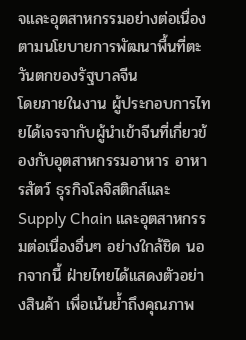จและอุตสาหกรรมอย่างต่อเนื่องตามนโยบายการพัฒนาพื้นที่ตะวันตกของรัฐบาลจีน
โดยภายในงาน ผู้ประกอบการไทยได้เจรจากับผู้นำเข้าจีนที่เกี่ยวข้องกับอุตสาหกรรมอาหาร อาหารสัตว์ ธุรกิจโลจิสติกส์และ Supply Chain และอุตสาหกรรมต่อเนื่องอื่นๆ อย่างใกล้ชิด นอกจากนี้ ฝ่ายไทยได้แสดงตัวอย่างสินค้า เพื่อเน้นย้ำถึงคุณภาพ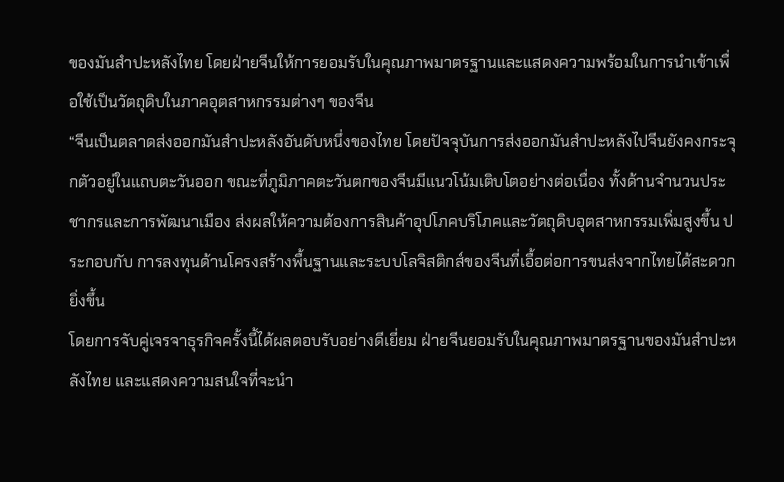ของมันสำปะหลังไทย โดยฝ่ายจีนให้การยอมรับในคุณภาพมาตรฐานและแสดงความพร้อมในการนำเข้าเพื่อใช้เป็นวัตถุดิบในภาคอุตสาหกรรมต่างๆ ของจีน
“จีนเป็นตลาดส่งออกมันสำปะหลังอันดับหนึ่งของไทย โดยปัจจุบันการส่งออกมันสำปะหลังไปจีนยังคงกระจุกตัวอยู่ในแถบตะวันออก ขณะที่ภูมิภาคตะวันตกของจีนมีแนวโน้มเติบโตอย่างต่อเนื่อง ทั้งด้านจำนวนประชากรและการพัฒนาเมือง ส่งผลให้ความต้องการสินค้าอุปโภคบริโภคและวัตถุดิบอุตสาหกรรมเพิ่มสูงขึ้น ประกอบกับ การลงทุนด้านโครงสร้างพื้นฐานและระบบโลจิสติกส์ของจีนที่เอื้อต่อการขนส่งจากไทยได้สะดวกยิ่งขึ้น
โดยการจับคู่เจรจาธุรกิจครั้งนี้ได้ผลตอบรับอย่างดีเยี่ยม ฝ่ายจีนยอมรับในคุณภาพมาตรฐานของมันสำปะหลังไทย และแสดงความสนใจที่จะนำ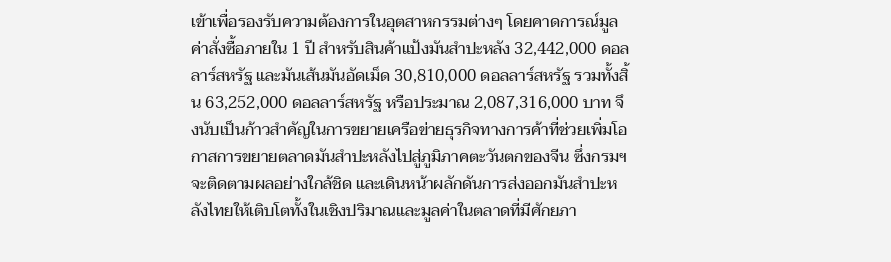เข้าเพื่อรองรับความต้องการในอุตสาหกรรมต่างๆ โดยคาดการณ์มูลค่าสั่งซื้อภายใน 1 ปี สำหรับสินค้าแป้งมันสำปะหลัง 32,442,000 ดอลลาร์สหรัฐ และมันเส้นมันอัดเม็ด 30,810,000 ดอลลาร์สหรัฐ รวมทั้งสิ้น 63,252,000 ดอลลาร์สหรัฐ หรือประมาณ 2,087,316,000 บาท จึงนับเป็นก้าวสำคัญในการขยายเครือข่ายธุรกิจทางการค้าที่ช่วยเพิ่มโอกาสการขยายตลาดมันสำปะหลังไปสู่ภูมิภาคตะวันตกของจีน ซึ่งกรมฯ จะติดตามผลอย่างใกล้ชิด และเดินหน้าผลักดันการส่งออกมันสำปะหลังไทยให้เติบโตทั้งในเชิงปริมาณและมูลค่าในตลาดที่มีศักยภา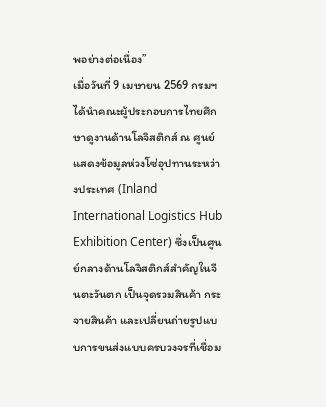พอย่างต่อเนื่อง”
เมื่อวันที่ 9 เมษายน 2569 กรมฯ ได้นำคณะผู้ประกอบการไทยศึกษาดูงานด้านโลจิสติกส์ ณ ศูนย์แสดงข้อมูลห่วงโซ่อุปทานระหว่างประเทศ (Inland International Logistics Hub Exhibition Center) ซึ่งเป็นศูนย์กลางด้านโลจิสติกส์สำคัญในจีนตะวันตก เป็นจุดรวมสินค้า กระจายสินค้า และเปลี่ยนถ่ายรูปแบบการขนส่งแบบครบวงจรที่เชื่อม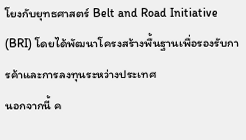โยงกับยุทธศาสตร์ Belt and Road Initiative (BRI) โดยได้พัฒนาโครงสร้างพื้นฐานเพื่อรองรับการค้าและการลงทุนระหว่างประเทศ
นอกจากนี้ ค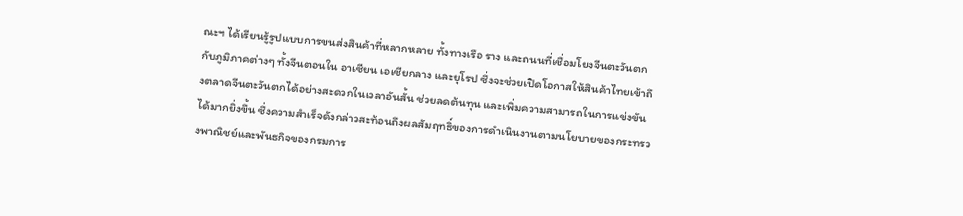ณะฯ ได้เรียนรู้รูปแบบการขนส่งสินค้าที่หลากหลาย ทั้งทางเรือ ราง และถนนที่เชื่อมโยงจีนตะวันตกกับภูมิภาคต่างๆ ทั้งจีนตอนใน อาเซียน เอเชียกลาง และยุโรป ซึ่งจะช่วยเปิดโอกาสให้สินค้าไทยเข้าถึงตลาดจีนตะวันตกได้อย่างสะดวกในเวลาอันสั้น ช่วยลดต้นทุน และเพิ่มความสามารถในการแข่งขันได้มากยิ่งขึ้น ซึ่งความสำเร็จดังกล่าวสะท้อนถึงผลสัมฤทธิ์ของการดำเนินงานตามนโยบายของกระทรวงพาณิชย์และพันธกิจของกรมการ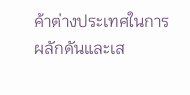ค้าต่างประเทศในการผลักดันและเส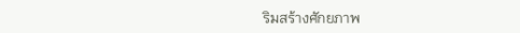ริมสร้างศักยภาพ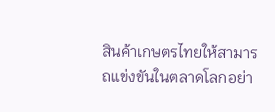สินค้าเกษตรไทยให้สามารถแข่งขันในตลาดโลกอย่า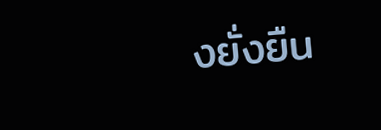งยั่งยืน